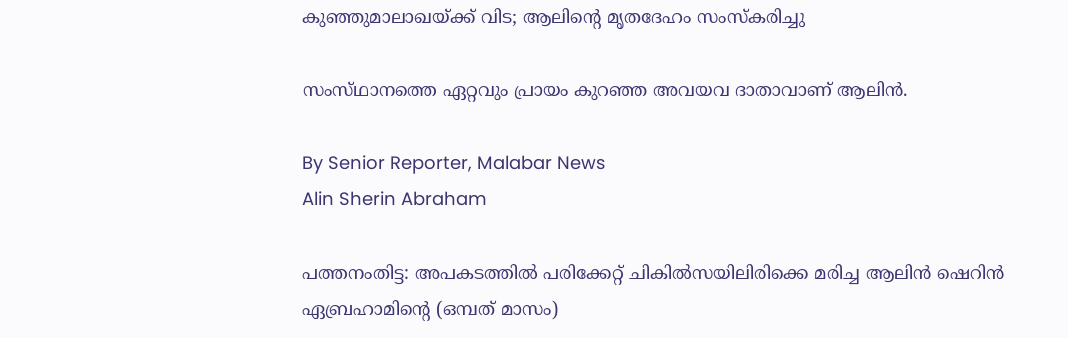കുഞ്ഞുമാലാഖയ്‌ക്ക് വിട; ആലിന്റെ മൃതദേഹം സംസ്‌കരിച്ചു

സംസ്‌ഥാനത്തെ ഏറ്റവും പ്രായം കുറഞ്ഞ അവയവ ദാതാവാണ് ആലിൻ.

By Senior Reporter, Malabar News
Alin Sherin Abraham

പത്തനംതിട്ട: അപകടത്തിൽ പരിക്കേറ്റ് ചികിൽസയിലിരിക്കെ മരിച്ച ആലിൻ ഷെറിൻ ഏബ്രഹാമിന്റെ (ഒമ്പത് മാസം)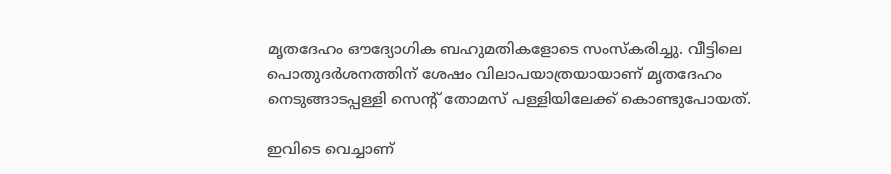മൃതദേഹം ഔദ്യോഗിക ബഹുമതികളോടെ സംസ്‌കരിച്ചു. വീട്ടിലെ പൊതുദർശനത്തിന് ശേഷം വിലാപയാത്രയായാണ് മൃതദേഹം നെടുങ്ങാടപ്പള്ളി സെന്റ് തോമസ് പള്ളിയിലേക്ക് കൊണ്ടുപോയത്.

ഇവിടെ വെച്ചാണ്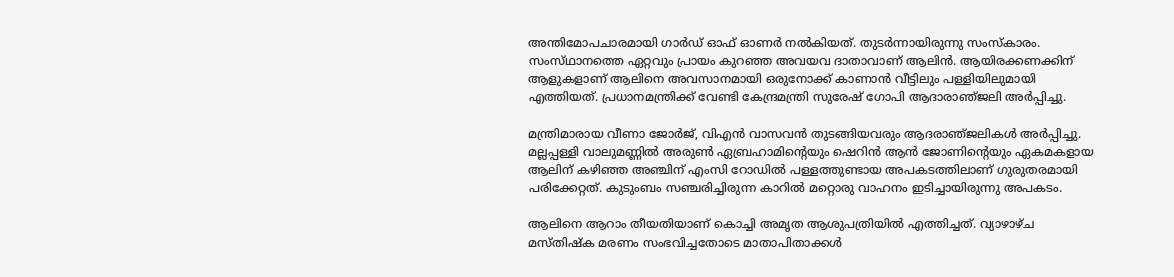അന്തിമോപചാരമായി ഗാർഡ് ഓഫ് ഓണർ നൽകിയത്. തുടർന്നായിരുന്നു സംസ്‌കാരം. സംസ്‌ഥാനത്തെ ഏറ്റവും പ്രായം കുറഞ്ഞ അവയവ ദാതാവാണ് ആലിൻ. ആയിരക്കണക്കിന് ആളുകളാണ് ആലിനെ അവസാനമായി ഒരുനോക്ക് കാണാൻ വീട്ടിലും പള്ളിയിലുമായി എത്തിയത്. പ്രധാനമന്ത്രിക്ക് വേണ്ടി കേന്ദ്രമന്ത്രി സുരേഷ് ഗോപി ആദാരാഞ്‌ജലി അർപ്പിച്ചു.

മന്ത്രിമാരായ വീണാ ജോർജ്, വിഎൻ വാസവൻ തുടങ്ങിയവരും ആദരാഞ്‌ജലികൾ അർപ്പിച്ചു. മല്ലപ്പള്ളി വാലുമണ്ണിൽ അരുൺ ഏബ്രഹാമിന്റെയും ഷെറിൻ ആൻ ജോണിന്റെയും ഏകമകളായ ആലിന് കഴിഞ്ഞ അഞ്ചിന് എംസി റോഡിൽ പള്ളത്തുണ്ടായ അപകടത്തിലാണ് ഗുരുതരമായി പരിക്കേറ്റത്. കുടുംബം സഞ്ചരിച്ചിരുന്ന കാറിൽ മറ്റൊരു വാഹനം ഇടിച്ചായിരുന്നു അപകടം.

ആലിനെ ആറാം തീയതിയാണ് കൊച്ചി അമൃത ആശുപത്രിയിൽ എത്തിച്ചത്. വ്യാഴാഴ്‌ച മസ്‌തിഷ്‌ക മരണം സംഭവിച്ചതോടെ മാതാപിതാക്കൾ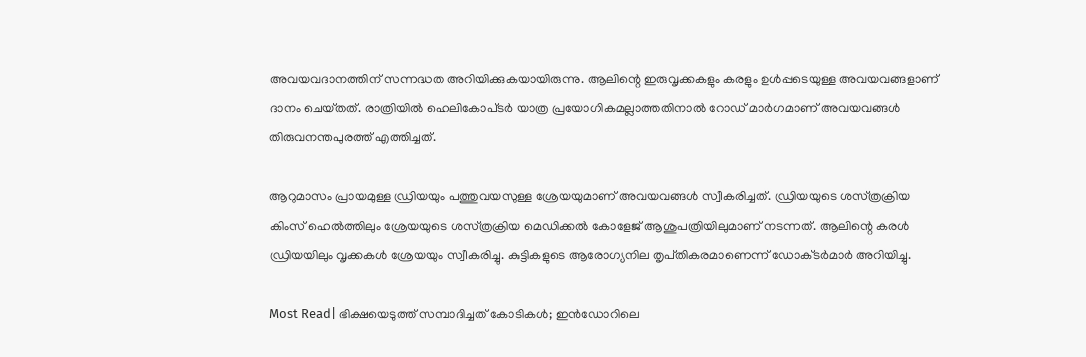അവയവദാനത്തിന് സന്നദ്ധത അറിയിക്കുകയായിരുന്നു. ആലിന്റെ ഇരുവൃക്കകളും കരളും ഉൾപ്പടെയുള്ള അവയവങ്ങളാണ് ദാനം ചെയ്‌തത്‌. രാത്രിയിൽ ഹെലികോപ്‌ടർ യാത്ര പ്രയോഗികമല്ലാത്തതിനാൽ റോഡ് മാർഗമാണ് അവയവങ്ങൾ തിരുവനന്തപുരത്ത് എത്തിച്ചത്.

ആറുമാസം പ്രായമുള്ള ഡ്രിയയും പത്തുവയസുള്ള ശ്രേയയുമാണ് അവയവങ്ങൾ സ്വീകരിച്ചത്. ഡ്രിയയുടെ ശസ്‌ത്രക്രിയ കിംസ് ഹെൽത്തിലും ശ്രേയയുടെ ശസ്‌ത്രക്രിയ മെഡിക്കൽ കോളേജ് ആശുപത്രിയിലുമാണ് നടന്നത്. ആലിന്റെ കരൾ ഡ്രിയയിലും വൃക്കകൾ ശ്രേയയും സ്വീകരിച്ചു. കുട്ടികളുടെ ആരോഗ്യനില തൃപ്‌തികരമാണെന്ന് ഡോക്‌ടർമാർ അറിയിച്ചു.

Most Read| ഭിക്ഷയെടുത്ത് സമ്പാദിച്ചത് കോടികൾ; ഇൻഡോറിലെ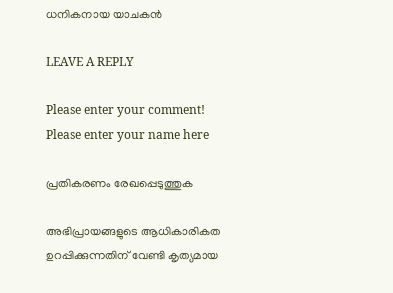ധനികനായ യാചകൻ

LEAVE A REPLY

Please enter your comment!
Please enter your name here

പ്രതികരണം രേഖപ്പെടുത്തുക

അഭിപ്രായങ്ങളുടെ ആധികാരികത ഉറപ്പിക്കുന്നതിന് വേണ്ടി കൃത്യമായ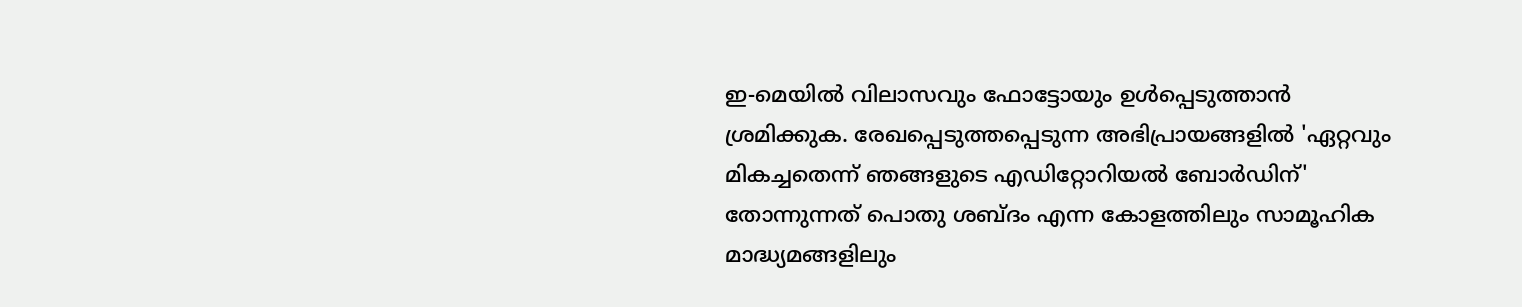ഇ-മെയിൽ വിലാസവും ഫോട്ടോയും ഉൾപ്പെടുത്താൻ ശ്രമിക്കുക. രേഖപ്പെടുത്തപ്പെടുന്ന അഭിപ്രായങ്ങളിൽ 'ഏറ്റവും മികച്ചതെന്ന് ഞങ്ങളുടെ എഡിറ്റോറിയൽ ബോർഡിന്' തോന്നുന്നത് പൊതു ശബ്‌ദം എന്ന കോളത്തിലും സാമൂഹിക മാദ്ധ്യമങ്ങളിലും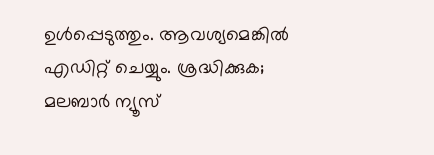ഉൾപ്പെടുത്തും. ആവശ്യമെങ്കിൽ എഡിറ്റ് ചെയ്യും. ശ്രദ്ധിക്കുക; മലബാർ ന്യൂസ്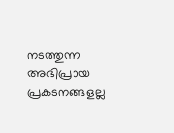നടത്തുന്ന അഭിപ്രായ പ്രകടനങ്ങളല്ല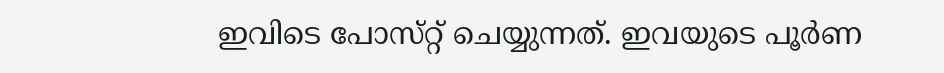ഇവിടെ പോസ്‌റ്റ് ചെയ്യുന്നത്. ഇവയുടെ പൂർണ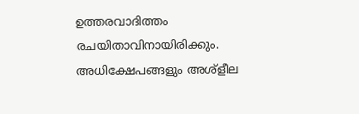ഉത്തരവാദിത്തം രചയിതാവിനായിരിക്കും. അധിക്ഷേപങ്ങളും അശ്‌ളീല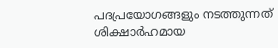പദപ്രയോഗങ്ങളും നടത്തുന്നത് ശിക്ഷാർഹമായ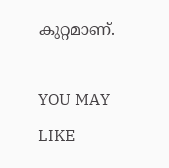കുറ്റമാണ്.

YOU MAY LIKE